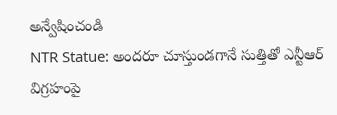అన్వేషించండి
NTR Statue: అందరూ చూస్తుండగానే సుత్తితో ఎన్టీఆర్ విగ్రహంపై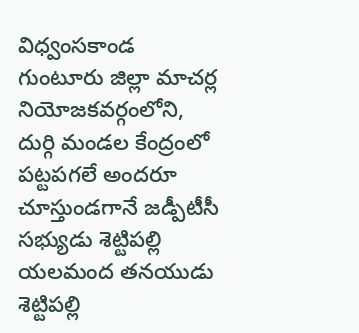విధ్వంసకాండ
గుంటూరు జిల్లా మాచర్ల నియోజకవర్గంలోని, దుర్గి మండల కేంద్రంలో పట్టపగలే అందరూ చూస్తుండగానే జడ్పీటీసీ సభ్యుడు శెట్టిపల్లి యలమంద తనయుడు శెట్టిపల్లి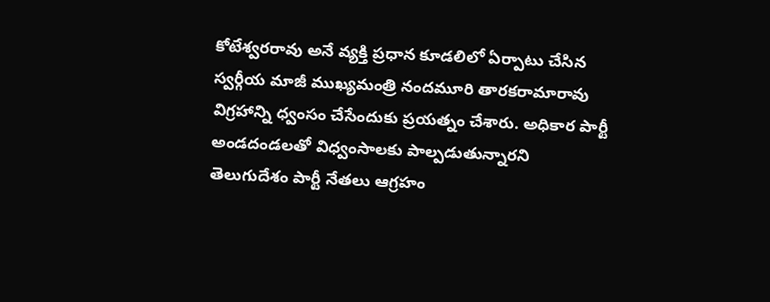కోటేశ్వరరావు అనే వ్యక్తి ప్రధాన కూడలిలో ఏర్పాటు చేసిన స్వర్గీయ మాజీ ముఖ్యమంత్రి నందమూరి తారకరామారావు విగ్రహాన్ని ధ్వంసం చేసేందుకు ప్రయత్నం చేశారు. అధికార పార్టీ అండదండలతో విధ్వంసాలకు పాల్పడుతున్నారని తెలుగుదేశం పార్టీ నేతలు ఆగ్రహం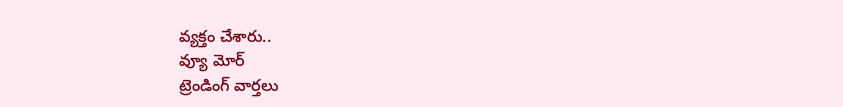వ్యక్తం చేశారు..
వ్యూ మోర్
ట్రెండింగ్ వార్తలు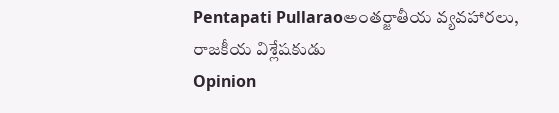Pentapati Pullaraoఅంతర్జాతీయ వ్యవహారలు, రాజకీయ విశ్లేషకుడు
Opinion